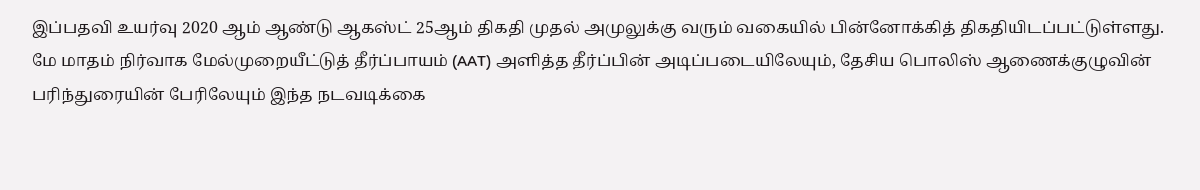இப்பதவி உயர்வு 2020 ஆம் ஆண்டு ஆகஸ்ட் 25ஆம் திகதி முதல் அமுலுக்கு வரும் வகையில் பின்னோக்கித் திகதியிடப்பட்டுள்ளது.
மே மாதம் நிர்வாக மேல்முறையீட்டுத் தீர்ப்பாயம் (AAT) அளித்த தீர்ப்பின் அடிப்படையிலேயும், தேசிய பொலிஸ் ஆணைக்குழுவின் பரிந்துரையின் பேரிலேயும் இந்த நடவடிக்கை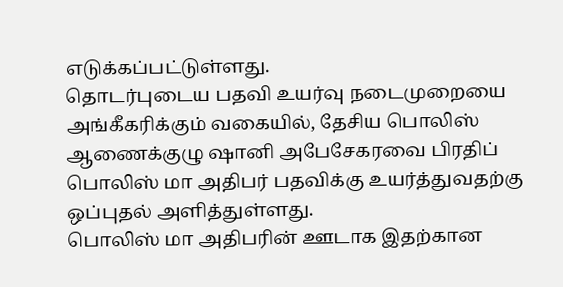எடுக்கப்பட்டுள்ளது.
தொடர்புடைய பதவி உயர்வு நடைமுறையை அங்கீகரிக்கும் வகையில், தேசிய பொலிஸ் ஆணைக்குழு ஷானி அபேசேகரவை பிரதிப் பொலிஸ் மா அதிபர் பதவிக்கு உயர்த்துவதற்கு ஒப்புதல் அளித்துள்ளது.
பொலிஸ் மா அதிபரின் ஊடாக இதற்கான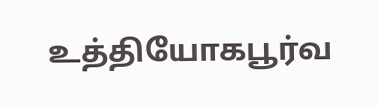உத்தியோகபூர்வ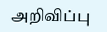அறிவிப்பு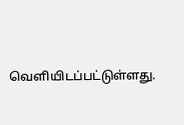வெளியிடப்பட்டுள்ளது.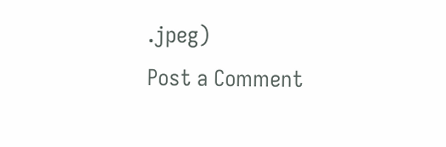.jpeg)
Post a Comment